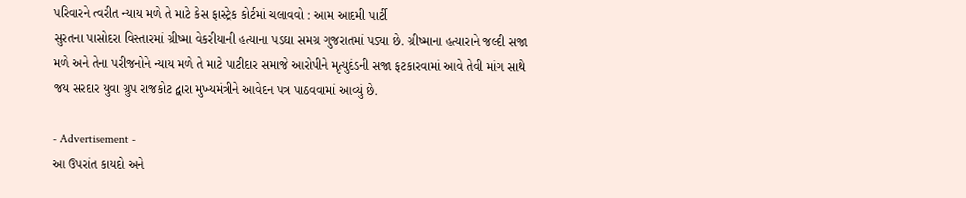પરિવારને ત્વરીત ન્યાય મળે તે માટે કેસ ફાસ્ટ્રેક કોર્ટમાં ચલાવવો : આમ આદમી પાર્ટી
સુરતના પાસોદરા વિસ્તારમાં ગ્રીષ્મા વેકરીયાની હત્યાના પડઘા સમગ્ર ગુજરાતમાં પડ્યા છે. ગ્રીષ્માના હત્યારાને જલ્દી સજા મળે અને તેના પરીજનોને ન્યાય મળે તે માટે પાટીદાર સમાજે આરોપીને મૃત્યુદંડની સજા ફટકારવામાં આવે તેવી માંગ સાથે જય સરદાર યુવા ગ્રુપ રાજકોટ દ્વારા મુખ્યમંત્રીને આવેદન પત્ર પાઠવવામાં આવ્યું છે.

- Advertisement -
આ ઉપરાંત કાયદો અને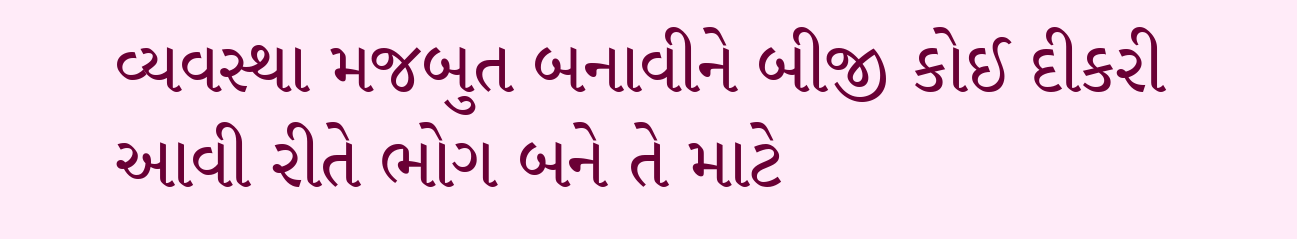વ્યવસ્થા મજબુત બનાવીને બીજી કોઈ દીકરી આવી રીતે ભોગ બને તે માટે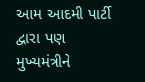આમ આદમી પાર્ટી દ્વારા પણ મુખ્યમંત્રીને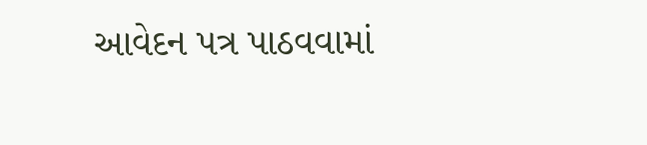આવેદન પત્ર પાઠવવામાં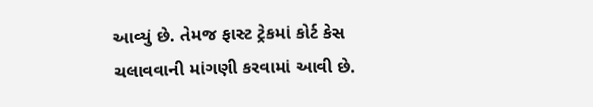આવ્યું છે. તેમજ ફાસ્ટ ટ્રેકમાં કોર્ટ કેસ ચલાવવાની માંગણી કરવામાં આવી છે.